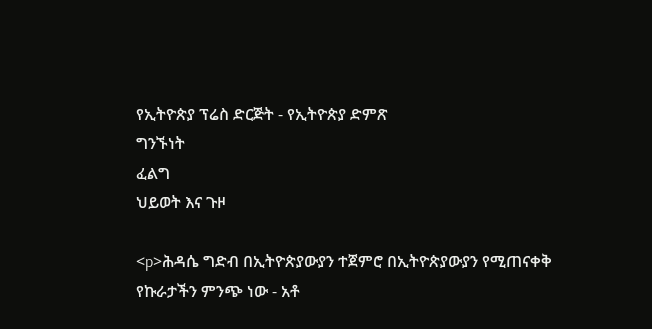የኢትዮጵያ ፕሬስ ድርጅት - የኢትዮጵያ ድምጽ
ግንኙነት
ፈልግ
ህይወት እና ጉዞ

<p>ሕዳሴ ግድብ በኢትዮጵያውያን ተጀምሮ በኢትዮጵያውያን የሚጠናቀቅ የኩራታችን ምንጭ ነው - አቶ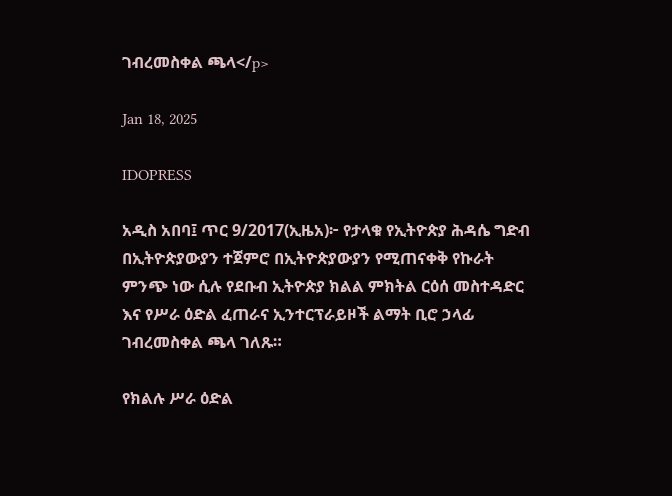ገብረመስቀል ጫላ</p>

Jan 18, 2025

IDOPRESS

አዲስ አበባ፤ ጥር 9/2017(ኢዜአ)፦ የታላቁ የኢትዮጵያ ሕዳሴ ግድብ በኢትዮጵያውያን ተጀምሮ በኢትዮጵያውያን የሚጠናቀቅ የኩራት ምንጭ ነው ሲሉ የደቡብ ኢትዮጵያ ክልል ምክትል ርዕሰ መስተዳድር እና የሥራ ዕድል ፈጠራና ኢንተርፕራይዞች ልማት ቢሮ ኃላፊ ገብረመስቀል ጫላ ገለጹ።

የክልሉ ሥራ ዕድል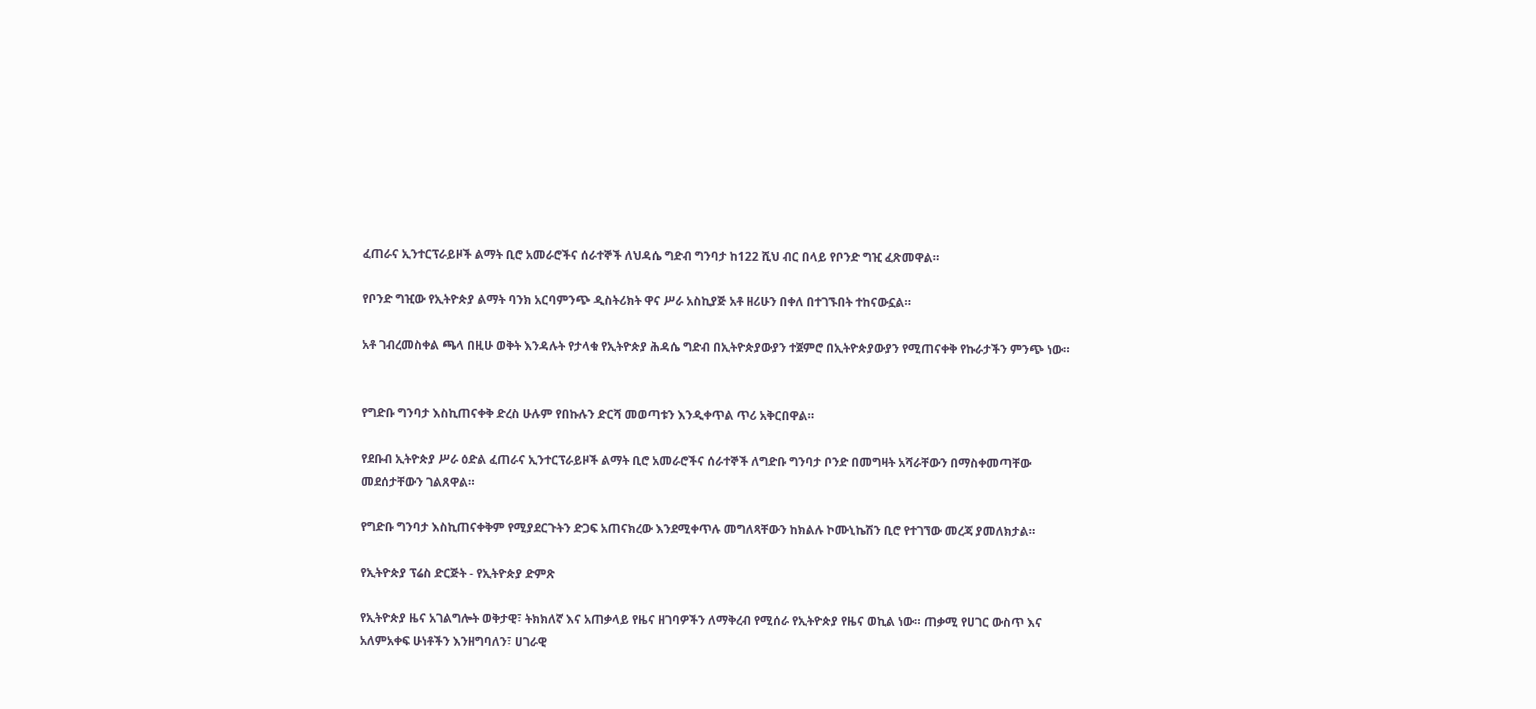ፈጠራና ኢንተርፕራይዞች ልማት ቢሮ አመራሮችና ሰራተኞች ለህዳሴ ግድብ ግንባታ ከ122 ሺህ ብር በላይ የቦንድ ግዢ ፈጽመዋል።

የቦንድ ግዢው የኢትዮጵያ ልማት ባንክ አርባምንጭ ዲስትሪክት ዋና ሥራ አስኪያጅ አቶ ዘሪሁን በቀለ በተገኙበት ተከናውኗል።

አቶ ገብረመስቀል ጫላ በዚሁ ወቅት እንዳሉት የታላቁ የኢትዮጵያ ሕዳሴ ግድብ በኢትዮጵያውያን ተጀምሮ በኢትዮጵያውያን የሚጠናቀቅ የኩራታችን ምንጭ ነው።


የግድቡ ግንባታ እስኪጠናቀቅ ድረስ ሁሉም የበኩሉን ድርሻ መወጣቱን እንዲቀጥል ጥሪ አቅርበዋል።

የደቡብ ኢትዮጵያ ሥራ ዕድል ፈጠራና ኢንተርፕራይዞች ልማት ቢሮ አመራሮችና ሰራተኞች ለግድቡ ግንባታ ቦንድ በመግዛት አሻራቸውን በማስቀመጣቸው መደሰታቸውን ገልጸዋል።

የግድቡ ግንባታ እስኪጠናቀቅም የሚያደርጉትን ድጋፍ አጠናክረው እንደሚቀጥሉ መግለጻቸውን ከክልሉ ኮሙኒኬሽን ቢሮ የተገኘው መረጃ ያመለክታል።

የኢትዮጵያ ፕሬስ ድርጅት - የኢትዮጵያ ድምጽ

የኢትዮጵያ ዜና አገልግሎት ወቅታዊ፣ ትክክለኛ እና አጠቃላይ የዜና ዘገባዎችን ለማቅረብ የሚሰራ የኢትዮጵያ የዜና ወኪል ነው። ጠቃሚ የሀገር ውስጥ እና አለምአቀፍ ሁነቶችን እንዘግባለን፣ ሀገራዊ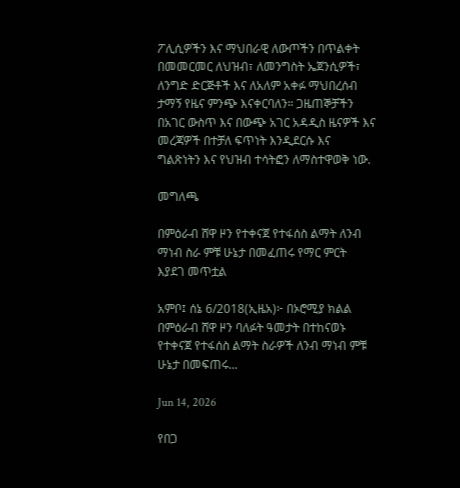ፖሊሲዎችን እና ማህበራዊ ለውጦችን በጥልቀት በመመርመር ለህዝብ፣ ለመንግስት ኤጀንሲዎች፣ ለንግድ ድርጅቶች እና ለአለም አቀፉ ማህበረሰብ ታማኝ የዜና ምንጭ እናቀርባለን። ጋዜጠኞቻችን በአገር ውስጥ እና በውጭ አገር አዳዲስ ዜናዎች እና መረጃዎች በተቻለ ፍጥነት እንዲደርሱ እና ግልጽነትን እና የህዝብ ተሳትፎን ለማስተዋወቅ ነው.

መግለጫ

በምዕራብ ሸዋ ዞን የተቀናጀ የተፋሰስ ልማት ለንብ ማነብ ስራ ምቹ ሁኔታ በመፈጠሩ የማር ምርት እያደገ መጥቷል

አምቦ፤ ሰኔ 6/2018(ኢዜአ)፦ በኦሮሚያ ክልል በምዕራብ ሸዋ ዞን ባለፉት ዓመታት በተከናወኑ የተቀናጀ የተፋሰስ ልማት ስራዎች ለንብ ማነብ ምቹ ሁኔታ በመፍጠሩ...

Jun 14, 2026

የበጋ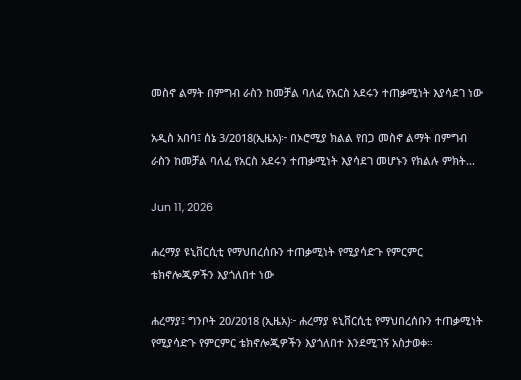መስኖ ልማት በምግብ ራስን ከመቻል ባለፈ የአርስ አደሩን ተጠቃሚነት እያሳደገ ነው

አዲስ አበባ፤ ሰኔ 3/2018(ኢዜአ)፦ በኦሮሚያ ክልል የበጋ መስኖ ልማት በምግብ ራስን ከመቻል ባለፈ የአርስ አደሩን ተጠቃሚነት እያሳደገ መሆኑን የክልሉ ምክት...

Jun 11, 2026

ሐረማያ ዩኒቨርሲቲ የማህበረሰቡን ተጠቃሚነት የሚያሳድጉ የምርምር ቴክኖሎጂዎችን እያጎለበተ ነው

ሐረማያ፤ ግንቦት 20/2018 (ኢዜአ)፦ ሐረማያ ዩኒቨርሲቲ የማህበረሰቡን ተጠቃሚነት የሚያሳድጉ የምርምር ቴክኖሎጂዎችን እያጎለበተ እንደሚገኝ አስታወቀ።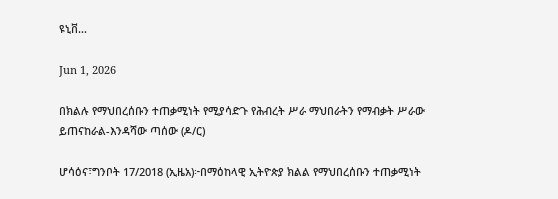ዩኒቨ...

Jun 1, 2026

በክልሉ የማህበረሰቡን ተጠቃሚነት የሚያሳድጉ የሕብረት ሥራ ማህበራትን የማብቃት ሥራው ይጠናከራል-እንዳሻው ጣሰው (ዶ/ር)

ሆሳዕና፣ግንቦት 17/2018 (ኢዜአ)፦በማዕከላዊ ኢትዮጵያ ክልል የማህበረሰቡን ተጠቃሚነት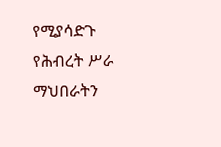የሚያሳድጉ የሕብረት ሥራ ማህበራትን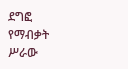ደግፎ የማብቃት ሥራው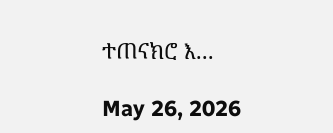ተጠናክሮ እ...

May 26, 2026